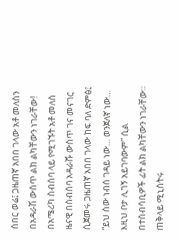ሰበር ወሬ፤ ጋዜጠኛ አበበ ገላው አቶ መለስን በአዳራሽ ውስጥ ልክ ልካቸውን ነገራቸው!
በአሜሪካ ስብሰባ ላይ የሚገኙት አቶ መለስ ዜናዊ በስብሰባ አዳራሹ ውስጥ ገና መናገር ሲጀመሩ ጋዜጠኛ አበበ ገላው ከፍ ባለ ድምፅ፤ “ይህ ሰው ነብሰ ገዳይ ነው… ወንጀለኛ ነው… እዚህ ቦታ ሊገኝ አይገባውም” ሲል በተሰብሳቢዎች ፊት ልክ ልካቸውን ነገራቸው።
ጠቅላይ ሚኒስትሩ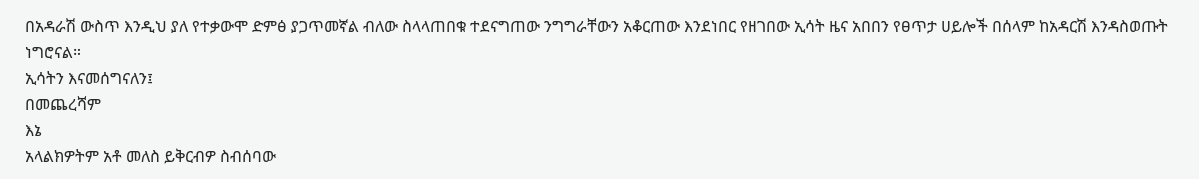በአዳራሽ ውስጥ እንዲህ ያለ የተቃውሞ ድምፅ ያጋጥመኛል ብለው ስላላጠበቁ ተደናግጠው ንግግራቸውን አቆርጠው እንደነበር የዘገበው ኢሳት ዜና አበበን የፀጥታ ሀይሎች በሰላም ከአዳርሽ እንዳስወጡት ነግሮናል።
ኢሳትን እናመሰግናለን፤
በመጨረሻም
እኔ
አላልክዎትም አቶ መለስ ይቅርብዎ ስብሰባው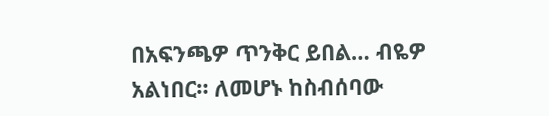በአፍንጫዎ ጥንቅር ይበል… ብዬዎ አልነበር። ለመሆኑ ከስብሰባው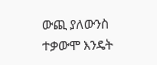ውጪ ያለውንስ ተቃውሞ እንዴት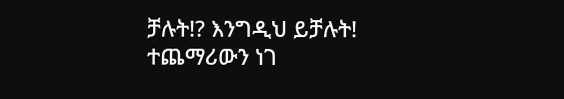ቻሉት!? እንግዲህ ይቻሉት!
ተጨማሪውን ነገ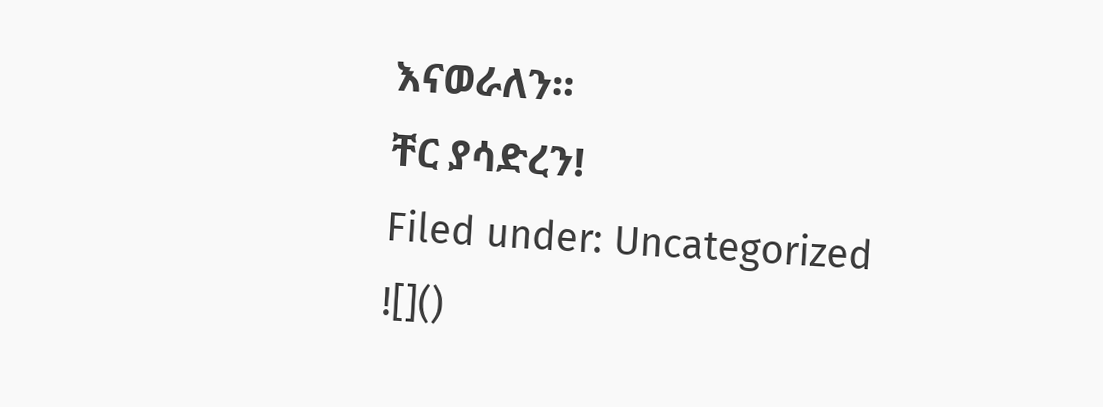እናወራለን።
ቸር ያሳድረን!
Filed under: Uncategorized
![]()